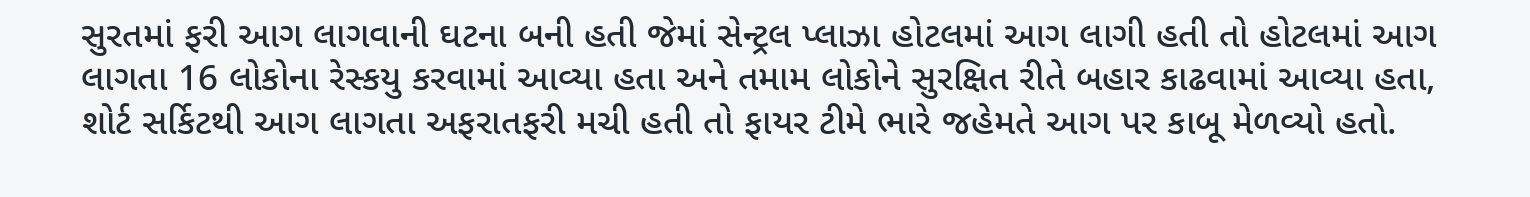સુરતમાં ફરી આગ લાગવાની ઘટના બની હતી જેમાં સેન્ટ્રલ પ્લાઝા હોટલમાં આગ લાગી હતી તો હોટલમાં આગ લાગતા 16 લોકોના રેસ્કયુ કરવામાં આવ્યા હતા અને તમામ લોકોને સુરક્ષિત રીતે બહાર કાઢવામાં આવ્યા હતા, શોર્ટ સર્કિટથી આગ લાગતા અફરાતફરી મચી હતી તો ફાયર ટીમે ભારે જહેમતે આગ પર કાબૂ મેળવ્યો હતો.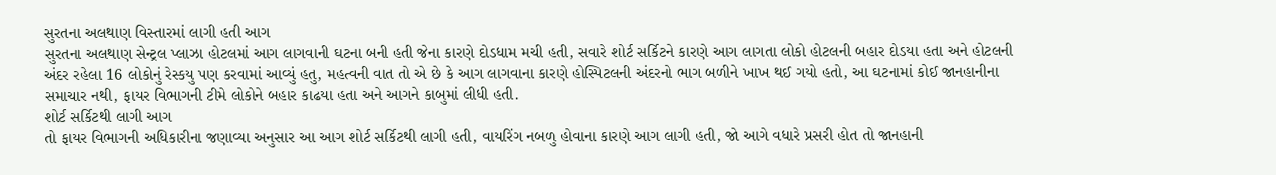સુરતના અલથાણ વિસ્તારમાં લાગી હતી આગ
સુરતના અલથાણ સેન્ટ્રલ પ્લાઝા હોટલમાં આગ લાગવાની ઘટના બની હતી જેના કારણે દોડધામ મચી હતી, સવારે શોર્ટ સર્કિટને કારણે આગ લાગતા લોકો હોટલની બહાર દોડયા હતા અને હોટલની અંદર રહેલા 16 લોકોનું રેસ્કયુ પણ કરવામાં આવ્યું હતુ, મહત્વની વાત તો એ છે કે આગ લાગવાના કારણે હોસ્પિટલની અંદરનો ભાગ બળીને ખાખ થઈ ગયો હતો, આ ઘટનામાં કોઈ જાનહાનીના સમાચાર નથી, ફાયર વિભાગની ટીમે લોકોને બહાર કાઢયા હતા અને આગને કાબુમાં લીધી હતી.
શોર્ટ સર્કિટથી લાગી આગ
તો ફાયર વિભાગની અધિકારીના જણાવ્યા અનુસાર આ આગ શોર્ટ સર્કિટથી લાગી હતી, વાયરિંગ નબળુ હોવાના કારણે આગ લાગી હતી, જો આગે વધારે પ્રસરી હોત તો જાનહાની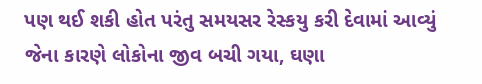પણ થઈ શકી હોત પરંતુ સમયસર રેસ્કયુ કરી દેવામાં આવ્યું જેના કારણે લોકોના જીવ બચી ગયા, ઘણા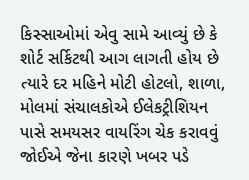કિસ્સાઓમાં એવુ સામે આવ્યું છે કે શોર્ટ સર્કિટથી આગ લાગતી હોય છે ત્યારે દર મહિને મોટી હોટલો, શાળા, મોલમાં સંચાલકોએ ઈલેકટ્રીશિયન પાસે સમયસર વાયરિંગ ચેક કરાવવું જોઈએ જેના કારણે ખબર પડે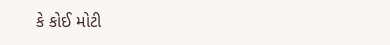કે કોઈ મોટી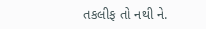તકલીફ તો નથી ને.